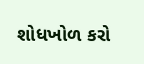શોધખોળ કરો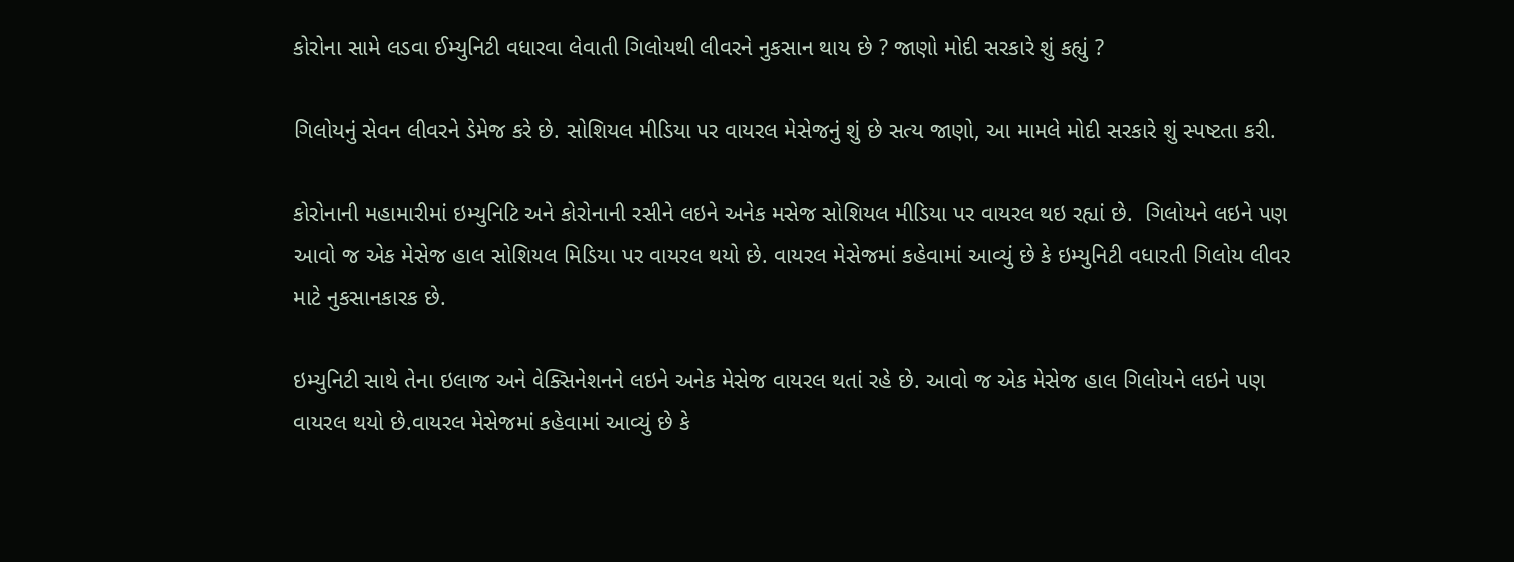કોરોના સામે લડવા ઈમ્યુનિટી વધારવા લેવાતી ગિલોયથી લીવરને નુકસાન થાય છે ? જાણો મોદી સરકારે શું કહ્યું ?

ગિલોયનું સેવન લીવરને ડેમેજ કરે છે. સોશિયલ મીડિયા પર વાયરલ મેસેજનું શું છે સત્ય જાણો, આ મામલે મોદી સરકારે શું સ્પષ્ટતા કરી.

કોરોનાની મહામારીમાં ઇમ્યુનિટિ અને કોરોનાની રસીને લઇને અનેક મસેજ સોશિયલ મીડિયા પર વાયરલ થઇ રહ્યાં છે.  ગિલોયને લઇને પણ આવો જ એક મેસેજ હાલ સોશિયલ મિડિયા પર વાયરલ થયો છે. વાયરલ મેસેજમાં કહેવામાં આવ્યું છે કે ઇમ્યુનિટી વધારતી ગિલોય લીવર માટે નુકસાનકારક છે.

ઇમ્યુનિટી સાથે તેના ઇલાજ અને વેક્સિનેશનને લઇને અનેક મેસેજ વાયરલ થતાં રહે છે. આવો જ એક મેસેજ હાલ ગિલોયને લઇને પણ વાયરલ થયો છે.વાયરલ મેસેજમાં કહેવામાં આવ્યું છે કે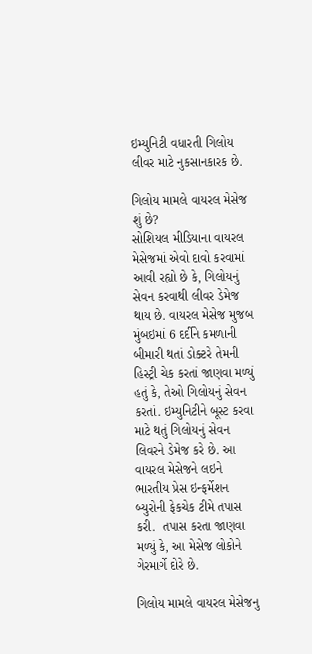ઇમ્યુનિટી વધારતી ગિલોય લીવર માટે નુકસાનકારક છે.

ગિલોય મામલે વાયરલ મેસેજ શું છે?
સોશિયલ મીડિયાના વાયરલ મેસેજમાં એવો દાવો કરવામાં આવી રહ્યો છે કે, ગિલોયનું સેવન કરવાથી લીવર ડેમેજ થાય છે. વાયરલ મેસેજ મુજબ મુંબઇમાં 6 દર્દીને કમળાની બીમારી થતાં ડોક્ટરે તેમની હિસ્ટ્રી ચેક કરતાં જાણવા મળ્યું હતું કે, તેઓ ગિલોયનું સેવન કરતાં. ઇમ્યુનિટીને બૂસ્ટ કરવા માટે થતું ગિલોયનું સેવન લિવરને ડેમેજ કરે છે. આ વાયરલ મેસેજને લઇને ભારતીય પ્રેસ ઇન્ફર્મેશન બ્યુરોની ફેકચેક ટીમે તપાસ કરી.  તપાસ કરતા જાણવા મળ્યું કે, આ મેસેજ લોકોને ગેરમાર્ગે દોરે છે.

ગિલોય મામલે વાયરલ મેસેજનુ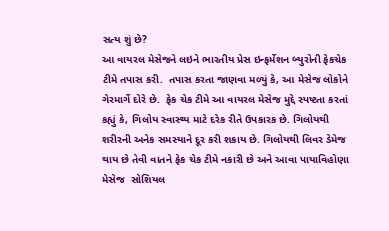સત્ય શું છે?
આ વાયરલ મેસેજને લઇને ભારતીય પ્રેસ ઇન્ફર્મેશન બ્યુરોની ફેકચેક ટીમે તપાસ કરી.  તપાસ કરતા જાણવા મળ્યું કે, આ મેસેજ લોકોને ગેરમાર્ગે દોરે છે.  ફેક ચેક ટીમે આ વાયરલ મેસેજ મુદ્દે સ્પષ્ટતા કરતાં કહ્યું કે, ગિલોય સ્વાસ્થ્ય માટે દરેક રીતે ઉપકારક છે. ગિલોયથી શરીરની અનેક સમસ્યાને દૂર કરી શકાય છે. ગિલોયથી લિવર ડેમેજ થાય છે તેવી વાતને ફેક ચેક ટીમે નકારી છે અને આવા પાયાવિહોણા મેસેજ  સોશિયલ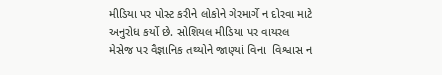મીડિયા પર પોસ્ટ કરીને લોકોને ગેરમાર્ગે ન દોરવા માટે અનુરોધ કર્યો છે. સોશિયલ મીડિયા પર વાયરલ મેસેજ પર વૈજ્ઞાનિક તથ્યોને જાણ્યાં વિના  વિશ્વાસ ન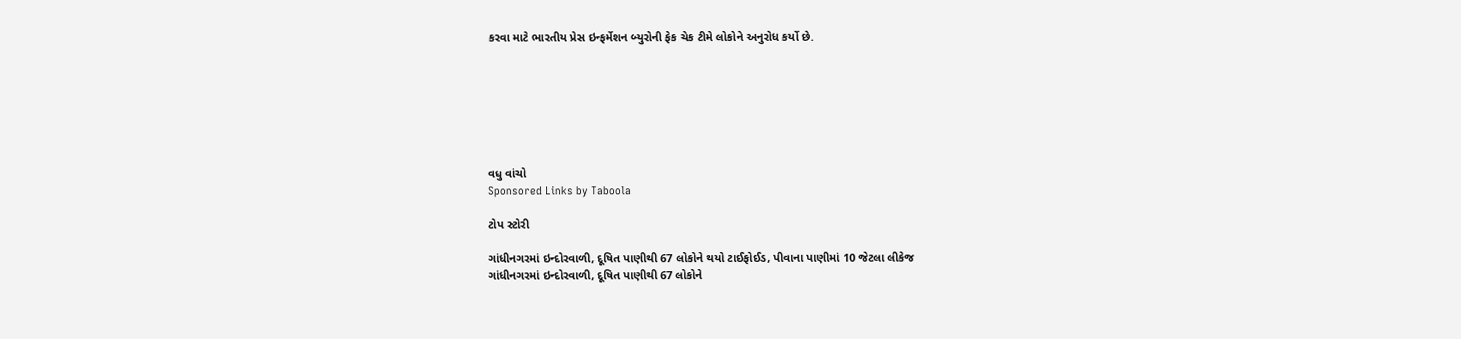કરવા માટે ભારતીય પ્રેસ ઇન્ફર્મેશન બ્યુરોની ફેક ચેક ટીમે લોકોને અનુરોધ કર્યો છે.







વધુ વાંચો
Sponsored Links by Taboola

ટોપ સ્ટોરી

ગાંધીનગરમાં ઇન્દોરવાળી, દૂષિત પાણીથી 67 લોકોને થયો ટાઈફોઈડ, પીવાના પાણીમાં 10 જેટલા લીકેજ
ગાંધીનગરમાં ઇન્દોરવાળી, દૂષિત પાણીથી 67 લોકોને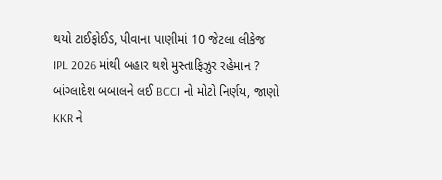થયો ટાઈફોઈડ, પીવાના પાણીમાં 10 જેટલા લીકેજ
IPL 2026 માંથી બહાર થશે મુસ્તાફિઝુર રહેમાન ? બાંગ્લાદેશ બબાલને લઈ BCCI નો મોટો નિર્ણય, જાણો KKR ને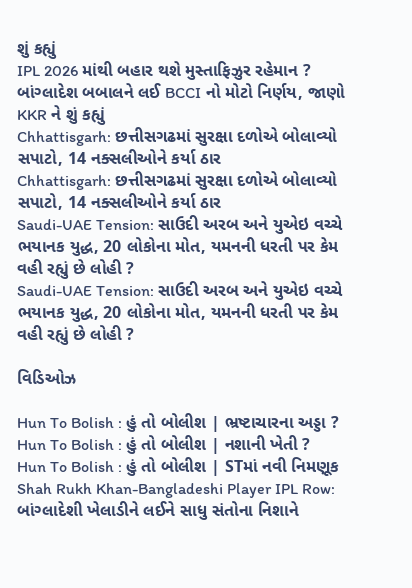શું કહ્યું
IPL 2026 માંથી બહાર થશે મુસ્તાફિઝુર રહેમાન ? બાંગ્લાદેશ બબાલને લઈ BCCI નો મોટો નિર્ણય, જાણો KKR ને શું કહ્યું
Chhattisgarh: છત્તીસગઢમાં સુરક્ષા દળોએ બોલાવ્યો સપાટો, 14 નક્સલીઓને કર્યા ઠાર
Chhattisgarh: છત્તીસગઢમાં સુરક્ષા દળોએ બોલાવ્યો સપાટો, 14 નક્સલીઓને કર્યા ઠાર
Saudi-UAE Tension: સાઉદી અરબ અને યુએઇ વચ્ચે ભયાનક યુદ્ધ, 20 લોકોના મોત, યમનની ધરતી પર કેમ વહી રહ્યું છે લોહી ?
Saudi-UAE Tension: સાઉદી અરબ અને યુએઇ વચ્ચે ભયાનક યુદ્ધ, 20 લોકોના મોત, યમનની ધરતી પર કેમ વહી રહ્યું છે લોહી ?

વિડિઓઝ

Hun To Bolish : હું તો બોલીશ | ભ્રષ્ટાચારના અડ્ડા ?
Hun To Bolish : હું તો બોલીશ | નશાની ખેતી ?
Hun To Bolish : હું તો બોલીશ | STમાં નવી નિમણૂક
Shah Rukh Khan-Bangladeshi Player IPL Row: બાંગ્લાદેશી ખેલાડીને લઈને સાધુ સંતોના નિશાને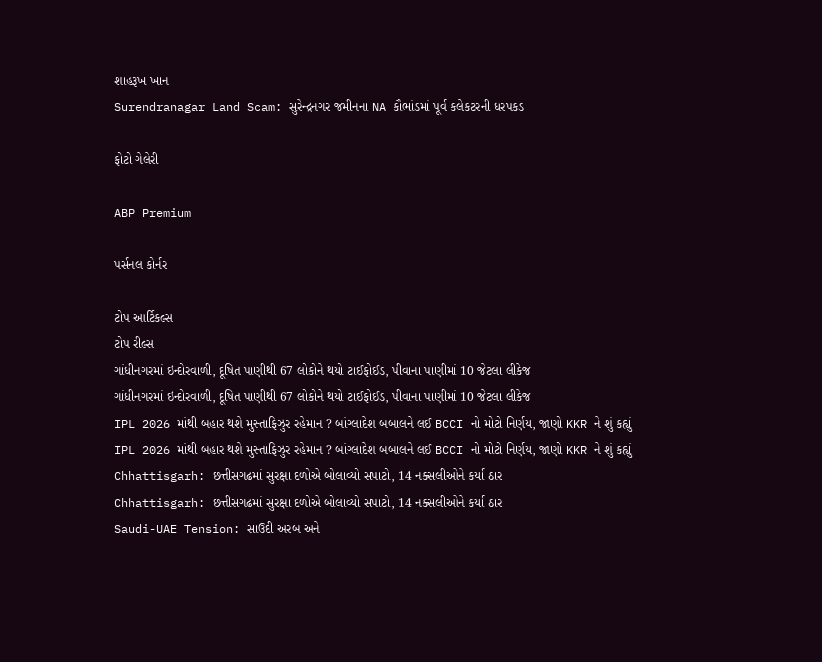શાહરૂખ ખાન
Surendranagar Land Scam: સુરેન્દ્રનગર જમીનના NA કૌભાંડમાં પૂર્વ કલેકટરની ધરપકડ

ફોટો ગેલેરી

ABP Premium

પર્સનલ કોર્નર

ટોપ આર્ટિકલ્સ
ટોપ રીલ્સ
ગાંધીનગરમાં ઇન્દોરવાળી, દૂષિત પાણીથી 67 લોકોને થયો ટાઈફોઈડ, પીવાના પાણીમાં 10 જેટલા લીકેજ
ગાંધીનગરમાં ઇન્દોરવાળી, દૂષિત પાણીથી 67 લોકોને થયો ટાઈફોઈડ, પીવાના પાણીમાં 10 જેટલા લીકેજ
IPL 2026 માંથી બહાર થશે મુસ્તાફિઝુર રહેમાન ? બાંગ્લાદેશ બબાલને લઈ BCCI નો મોટો નિર્ણય, જાણો KKR ને શું કહ્યું
IPL 2026 માંથી બહાર થશે મુસ્તાફિઝુર રહેમાન ? બાંગ્લાદેશ બબાલને લઈ BCCI નો મોટો નિર્ણય, જાણો KKR ને શું કહ્યું
Chhattisgarh: છત્તીસગઢમાં સુરક્ષા દળોએ બોલાવ્યો સપાટો, 14 નક્સલીઓને કર્યા ઠાર
Chhattisgarh: છત્તીસગઢમાં સુરક્ષા દળોએ બોલાવ્યો સપાટો, 14 નક્સલીઓને કર્યા ઠાર
Saudi-UAE Tension: સાઉદી અરબ અને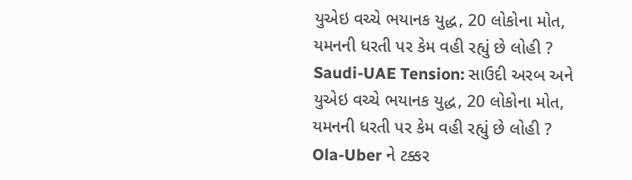યુએઇ વચ્ચે ભયાનક યુદ્ધ, 20 લોકોના મોત, યમનની ધરતી પર કેમ વહી રહ્યું છે લોહી ?
Saudi-UAE Tension: સાઉદી અરબ અને યુએઇ વચ્ચે ભયાનક યુદ્ધ, 20 લોકોના મોત, યમનની ધરતી પર કેમ વહી રહ્યું છે લોહી ?
Ola-Uber ને ટક્કર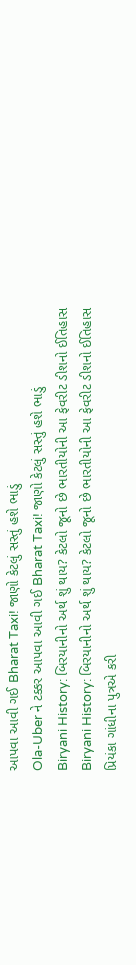આપવા આવી ગઈ Bharat Taxi! જાણો કેટલું સસ્તું હશે ભાડું
Ola-Uber ને ટક્કર આપવા આવી ગઈ Bharat Taxi! જાણો કેટલું સસ્તું હશે ભાડું
Biryani History: બિરયાનીનો અર્થ શું થાય? કેટલો જૂનો છે ભારતીયોની આ ફેવરીટ ડીશનો ઈતિહાસ
Biryani History: બિરયાનીનો અર્થ શું થાય? કેટલો જૂનો છે ભારતીયોની આ ફેવરીટ ડીશનો ઈતિહાસ
પ્રિયંકા ગાંધીના પુત્રએ કરી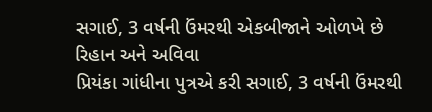સગાઈ, 3 વર્ષની ઉંમરથી એકબીજાને ઓળખે છે રિહાન અને અવિવા
પ્રિયંકા ગાંધીના પુત્રએ કરી સગાઈ, 3 વર્ષની ઉંમરથી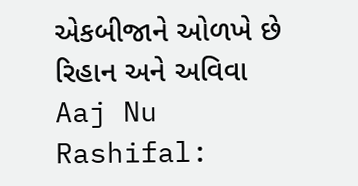એકબીજાને ઓળખે છે રિહાન અને અવિવા
Aaj Nu Rashifal: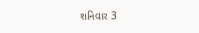શનિવાર 3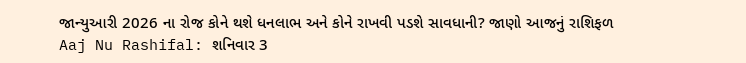જાન્યુઆરી 2026 ના રોજ કોને થશે ધનલાભ અને કોને રાખવી પડશે સાવધાની? જાણો આજનું રાશિફળ
Aaj Nu Rashifal: શનિવાર 3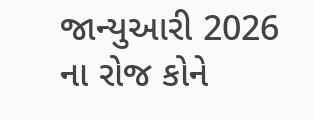જાન્યુઆરી 2026 ના રોજ કોને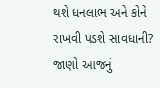થશે ધનલાભ અને કોને રાખવી પડશે સાવધાની? જાણો આજનું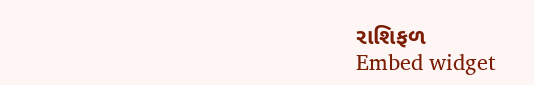રાશિફળ
Embed widget